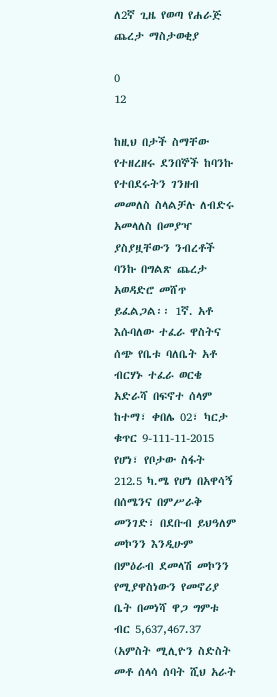ለ2ኛ ጊዜ የወጣ የሐራጅ ጨረታ ማስታወቂያ

0
12

ከዚህ በታች ስማቸው የተዘረዘሩ ደንበኞች ከባንኩ የተበደሩትን ገንዘብ መመለስ ስላልቻሉ ለብድሩ አመላለስ በመያዣ ያስያዟቸውን ንብረቶች ባንኩ በግልጽ ጨረታ አወዳድሮ መሸጥ ይፈልጋል፡፡ 1ኛ. አቶ እሱባለው ተፈራ ዋስትና ሰጭ የቤቱ ባለቤት አቶ ብርሃኑ ተፈራ ወርቄ አድራሻ በፍኖተ ሰላም ከተማ፣ ቀበሌ 02፣ ካርታ ቁጥር 9-111-11-2015 የሆነ፣ የቦታው ስፋት 212.5 ካ.ሜ የሆነ በአዋሳኝ በሰሜንና በምሥራቅ መንገድ፣ በደቡብ ይህዓለም መኮንን እንዲሁም በምዕራብ ደመላሽ መኮንን የሚያዋስነውን የመኖሪያ ቤት በመነሻ ዋጋ ግምቱ ብር 5,637,467.37 (አምስት ሚሊዮን ስድስት መቶ ሰላሳ ሰባት ሺህ አራት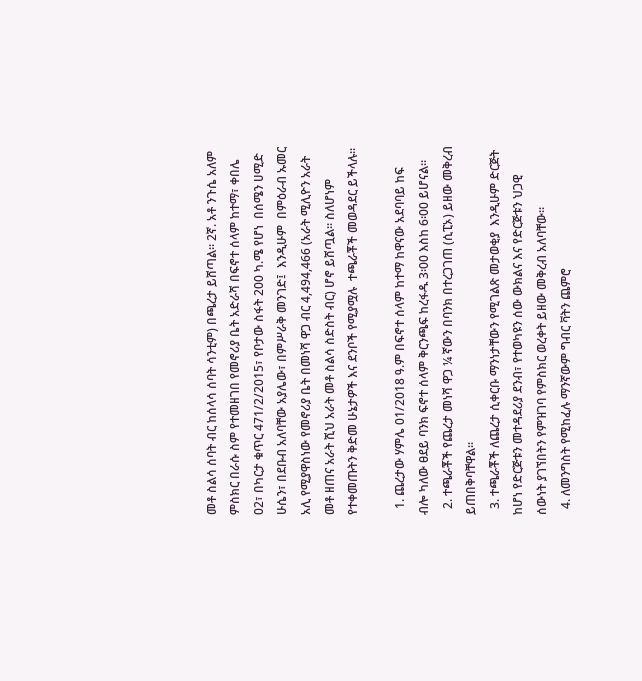መቶ ስልሳ ሰባት ብር ከሰላሳ ሰባት ሳንቲም) በጫረታ ይሸጣል፡፡ 2ኛ. አቶ ንጉሴ አለም ምስክር በራሱ ስም የተመዘገበ የመኖሪያ ቤት አድራሻ በፍኖተ ሰላም ከተማ፣ ቀበሌ 02፣ በካርታ ቁጥር 471/2/2015፣ የቦታው ስፋት 200 ካ.ሜ የሆነ  በሰሜን ሀሚድ ሁሴን፣ በደቡብ አለባቸው አያሌው፣ በምሥራቅ መንገድ፤  እንዲሁም  በምዕራብ ኡመር አሊ የሚያዋስነው የመኖሪያ ቤት በመነሻ ዋጋ ብር 4,494,466 (አራት ሚሊዮን አራት መቶ ዘጠና አራት ሺህ አራት መቶ ስልሳ ስድስት ብር) ሆኖ ይሸጧል፡፡ ስለሆነም የተቀመጡትን ቅድመ ሁኔታዎች እና ደንቦች የሚያሟሉ  ተጫራቾች መወዳደር ይችላሉ፡፡

  1. ጨረታው ሃምሌ 01/2018 ዓ.ም በፍኖተ ሰላም ከተማ ከዋናው አደባባይ ከፍ ብሎ ካለው ፀደይ ባንክ ፍኖተ ሰላም ቅርንጫፍ ከረፋዱ 3፡00 እስከ 6፡00 ይሆናል፡፡
  2. ተጫራቾች የጨረታ መነሻ ዋጋ ¼ ኛውን በባንክ በተረጋገጠ (ሲፒኦ) ይዘው መቅረብ ይጠበቅባቸዋል፡፡
  3. ተጫራቾች ለጨረታ ሲቀርቡ ማንነታቸውን የሚገልጽ መታወቂያ  እንዲሁም ድርጅት ከሆነ የድርጅቱን መተዳደሪያ ደንብ፣ የተወካዩን ሰው ውክልና እና የድርጅቱን ህጋዊ ሰውነት ያገኘበትን የምዝገባ የምስክር ወረቀት ይዘው መቅረብ አለባቸው፡፡
  4. ለመንግስት የሚከፈሉ ማንኛውም ግብር ቫትን ጨምሮ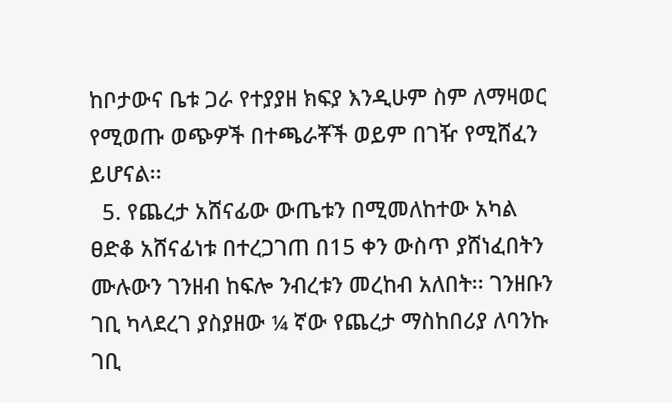ከቦታውና ቤቱ ጋራ የተያያዘ ክፍያ እንዲሁም ስም ለማዛወር የሚወጡ ወጭዎች በተጫራቾች ወይም በገዥ የሚሸፈን ይሆናል፡፡
  5. የጨረታ አሸናፊው ውጤቱን በሚመለከተው አካል ፀድቆ አሸናፊነቱ በተረጋገጠ በ15 ቀን ውስጥ ያሸነፈበትን ሙሉውን ገንዘብ ከፍሎ ንብረቱን መረከብ አለበት፡፡ ገንዘቡን ገቢ ካላደረገ ያስያዘው ¼ ኛው የጨረታ ማስከበሪያ ለባንኩ ገቢ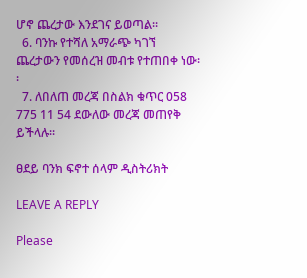ሆኖ ጨረታው እንደገና ይወጣል፡፡
  6. ባንኩ የተሻለ አማራጭ ካገኘ ጨረታውን የመሰረዝ መብቱ የተጠበቀ ነው፡፡
  7. ለበለጠ መረጃ በስልክ ቁጥር 058 775 11 54 ደውለው መረጃ መጠየቅ ይችላሉ፡፡

ፀደይ ባንክ ፍኖተ ሰላም ዲስትሪክት

LEAVE A REPLY

Please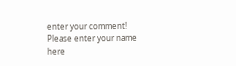enter your comment!
Please enter your name here